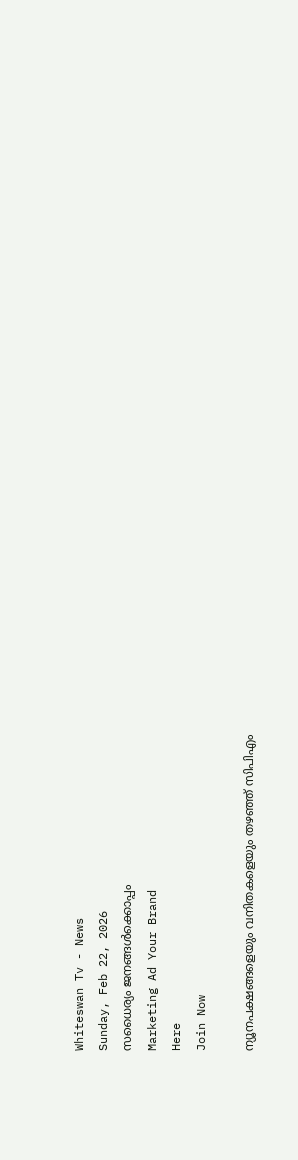Whiteswan Tv - News
Sunday, Feb 22, 2026
സധൈര്യം ജനങ്ങൾക്കൊപ്പം
Marketing Ad Your Brand
Here
Join Now

ന്യൂനപക്ഷങ്ങളെയും വനിതകളെയും തഴഞ്ഞ് സിപിഎം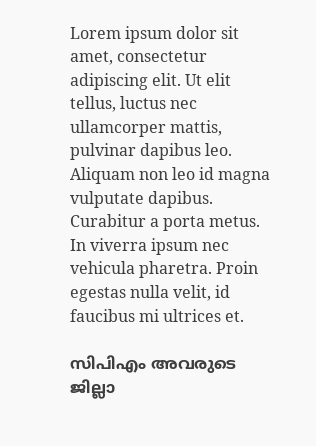Lorem ipsum dolor sit amet, consectetur adipiscing elit. Ut elit tellus, luctus nec ullamcorper mattis, pulvinar dapibus leo. Aliquam non leo id magna vulputate dapibus. Curabitur a porta metus. In viverra ipsum nec vehicula pharetra. Proin egestas nulla velit, id faucibus mi ultrices et.

സിപിഎം അവരുടെ ജില്ലാ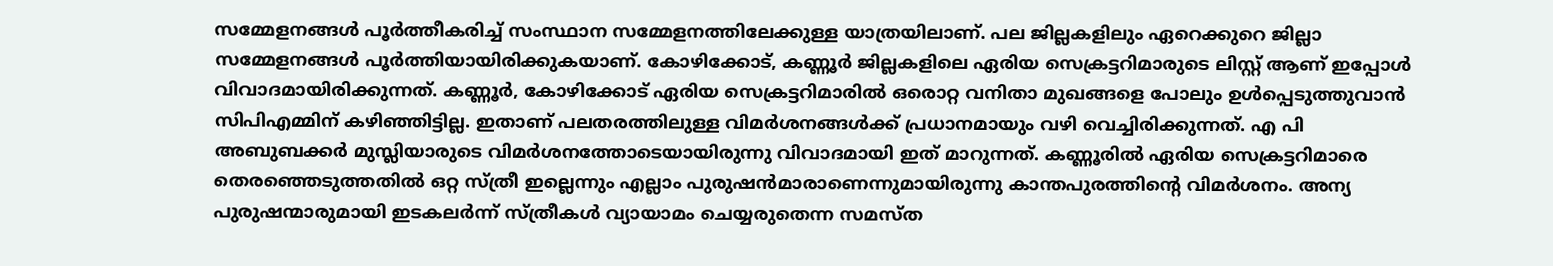സമ്മേളനങ്ങൾ പൂർത്തീകരിച്ച് സംസ്ഥാന സമ്മേളനത്തിലേക്കുള്ള യാത്രയിലാണ്. പല ജില്ലകളിലും ഏറെക്കുറെ ജില്ലാ സമ്മേളനങ്ങൾ പൂർത്തിയായിരിക്കുകയാണ്. കോഴിക്കോട്, കണ്ണൂർ ജില്ലകളിലെ ഏരിയ സെക്രട്ടറിമാരുടെ ലിസ്റ്റ് ആണ് ഇപ്പോൾ വിവാദമായിരിക്കുന്നത്. കണ്ണൂർ, കോഴിക്കോട് ഏരിയ സെക്രട്ടറിമാരിൽ ഒരൊറ്റ വനിതാ മുഖങ്ങളെ പോലും ഉൾപ്പെടുത്തുവാൻ സിപിഎമ്മിന് കഴിഞ്ഞിട്ടില്ല. ഇതാണ് പലതരത്തിലുള്ള വിമർശനങ്ങൾക്ക് പ്രധാനമായും വഴി വെച്ചിരിക്കുന്നത്. എ പി അബുബക്കർ മുസ്ലിയാരുടെ വിമർശനത്തോടെയായിരുന്നു വിവാദമായി ഇത് മാറുന്നത്. കണ്ണൂരിൽ ഏരിയ സെക്രട്ടറിമാരെ തെരഞ്ഞെടുത്തതിൽ ഒറ്റ സ്ത്രീ ഇല്ലെന്നും എല്ലാം പുരുഷൻമാരാണെന്നുമായിരുന്നു കാന്തപുരത്തിന്റെ വിമർശനം. അന്യ പുരുഷന്മാരുമായി ഇടകലർന്ന് സ്ത്രീകൾ വ്യായാമം ചെയ്യരുതെന്ന സമസ്ത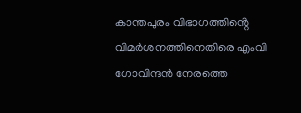കാന്തപുരം വിഭാഗത്തിൻ്റെ വിമർശനത്തിനെതിരെ എംവി ഗോവിന്ദൻ നേരത്തെ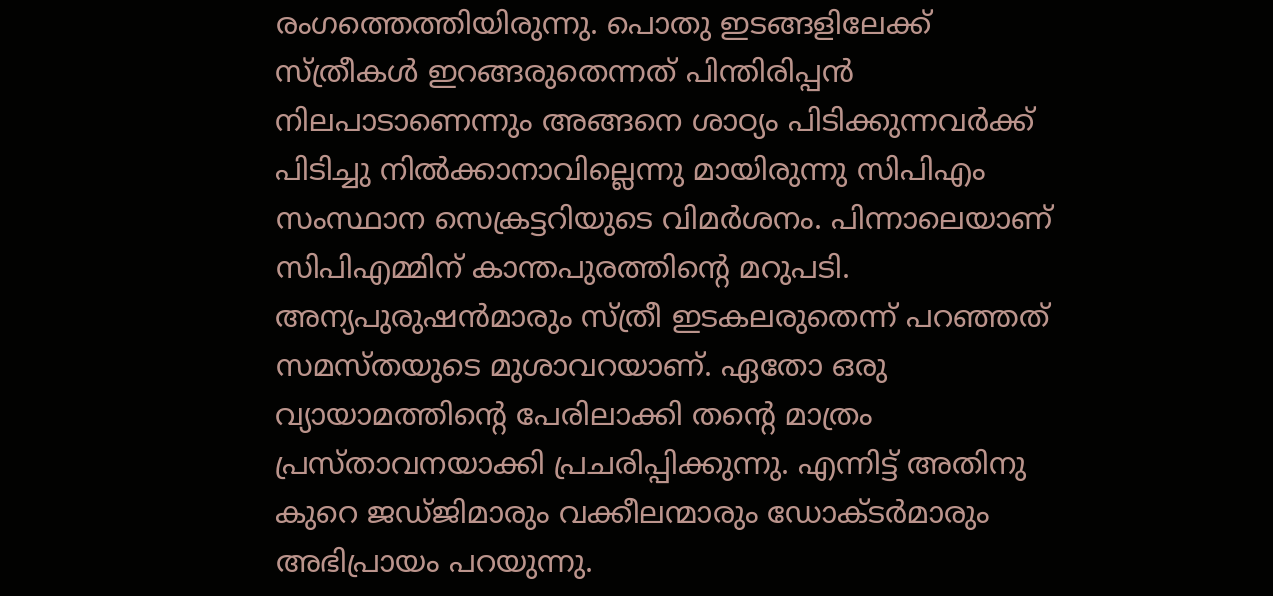രംഗത്തെത്തിയിരുന്നു. പൊതു ഇടങ്ങളിലേക്ക് സ്ത്രീകൾ ഇറങ്ങരുതെന്നത് പിന്തിരിപ്പൻ നിലപാടാണെന്നും അങ്ങനെ ശാഠ്യം പിടിക്കുന്നവർക്ക് പിടിച്ചു നിൽക്കാനാവില്ലെന്നു മായിരുന്നു സിപിഎം സംസ്ഥാന സെക്രട്ടറിയുടെ വിമർശനം. പിന്നാലെയാണ് സിപിഎമ്മിന് കാന്തപുരത്തിന്റെ മറുപടി. അന്യപുരുഷൻമാരും സ്ത്രീ ഇടകലരുതെന്ന് പറഞ്ഞത് സമസ്തയുടെ മുശാവറയാണ്. ഏതോ ഒരു വ്യായാമത്തിൻ്റെ പേരിലാക്കി തൻ്റെ മാത്രം പ്രസ്താവനയാക്കി പ്രചരിപ്പിക്കുന്നു. എന്നിട്ട് അതിനു കുറെ ജഡ്ജിമാരും വക്കീലന്മാരും ഡോക്ടർമാരും അഭിപ്രായം പറയുന്നു.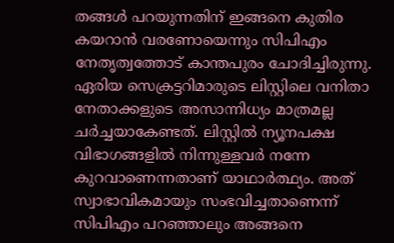തങ്ങൾ പറയുന്നതിന് ഇങ്ങനെ കുതിര കയറാൻ വരണോയെന്നും സിപിഎം നേതൃത്വത്തോട് കാന്തപുരം ചോദിച്ചിരുന്നു. ഏരിയ സെക്രട്ടറിമാരുടെ ലിസ്റ്റിലെ വനിതാ നേതാക്കളുടെ അസാന്നിധ്യം മാത്രമല്ല ചർച്ചയാകേണ്ടത്. ലിസ്റ്റിൽ ന്യൂനപക്ഷ വിഭാഗങ്ങളിൽ നിന്നുള്ളവർ നന്നേ കുറവാണെന്നതാണ് യാഥാർത്ഥ്യം. അത് സ്വാഭാവികമായും സംഭവിച്ചതാണെന്ന് സിപിഎം പറഞ്ഞാലും അങ്ങനെ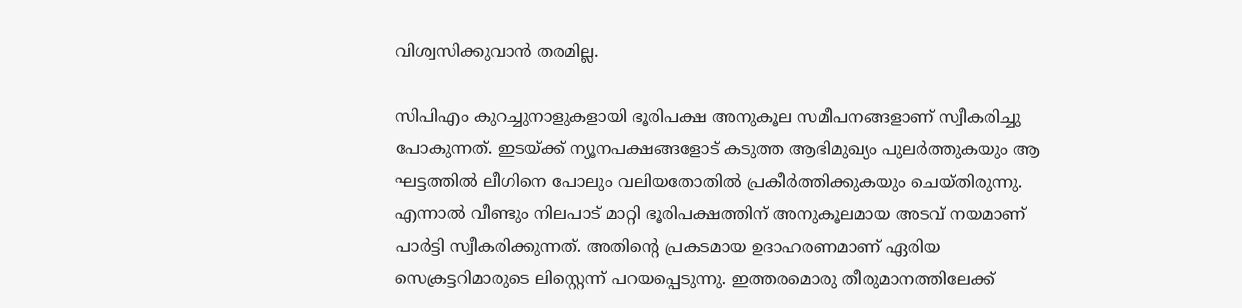വിശ്വസിക്കുവാൻ തരമില്ല.

സിപിഎം കുറച്ചുനാളുകളായി ഭൂരിപക്ഷ അനുകൂല സമീപനങ്ങളാണ് സ്വീകരിച്ചു പോകുന്നത്. ഇടയ്ക്ക് ന്യൂനപക്ഷങ്ങളോട് കടുത്ത ആഭിമുഖ്യം പുലർത്തുകയും ആ ഘട്ടത്തിൽ ലീഗിനെ പോലും വലിയതോതിൽ പ്രകീർത്തിക്കുകയും ചെയ്തിരുന്നു. എന്നാൽ വീണ്ടും നിലപാട് മാറ്റി ഭൂരിപക്ഷത്തിന് അനുകൂലമായ അടവ് നയമാണ് പാർട്ടി സ്വീകരിക്കുന്നത്. അതിന്റെ പ്രകടമായ ഉദാഹരണമാണ് ഏരിയ സെക്രട്ടറിമാരുടെ ലിസ്റ്റെന്ന് പറയപ്പെടുന്നു. ഇത്തരമൊരു തീരുമാനത്തിലേക്ക്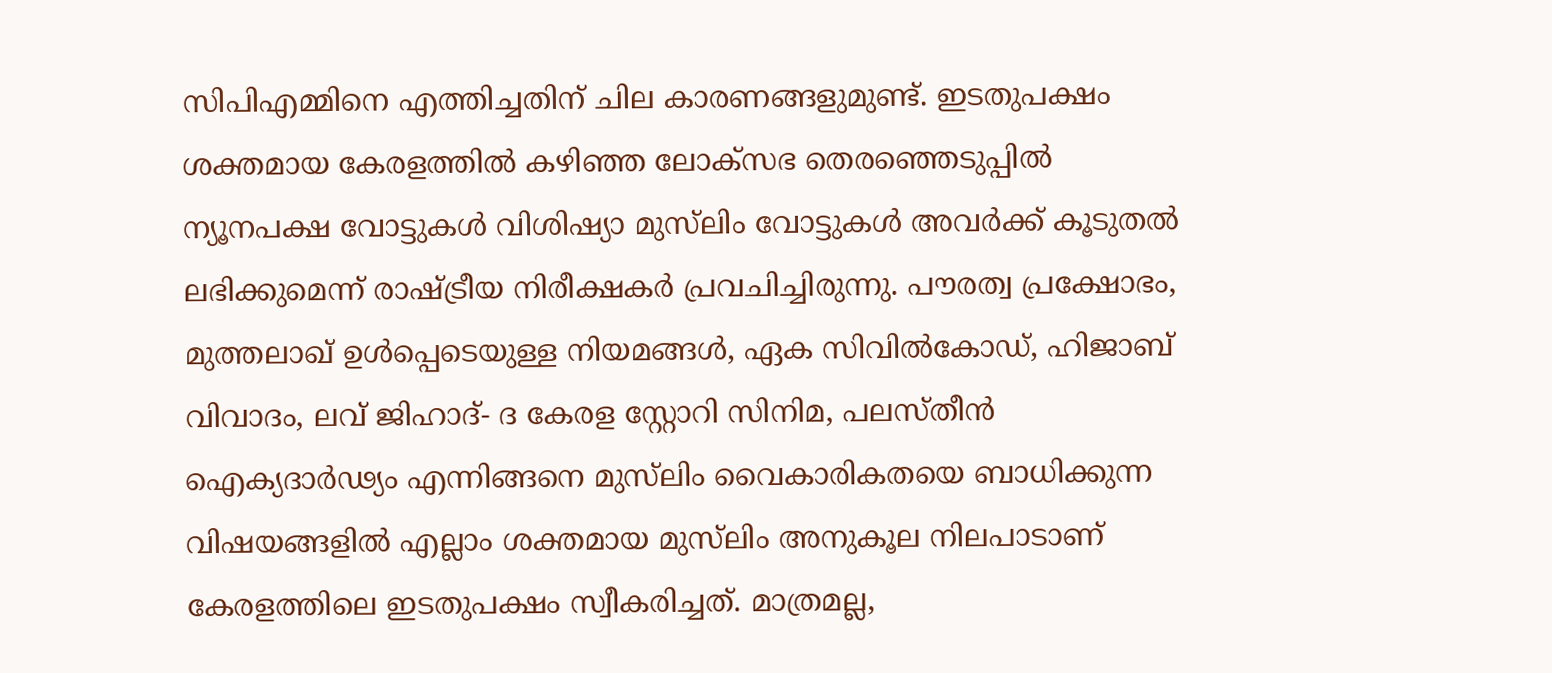സിപിഎമ്മിനെ എത്തിച്ചതിന് ചില കാരണങ്ങളുമുണ്ട്. ഇടതുപക്ഷം ശക്തമായ കേരളത്തിൽ കഴിഞ്ഞ ലോക്സഭ തെരഞ്ഞെടുപ്പിൽ ന്യൂനപക്ഷ വോട്ടുകൾ വിശിഷ്യാ മുസ്‍ലിം വോട്ടുകൾ അവർക്ക് കൂടുതൽ ലഭിക്കുമെന്ന് രാഷ്ട്രീയ നിരീക്ഷകർ പ്രവചിച്ചിരുന്നു. പൗരത്വ പ്രക്ഷോഭം, മുത്തലാഖ് ഉൾപ്പെടെയുള്ള നിയമങ്ങൾ, ഏക സിവിൽകോഡ്, ഹിജാബ് വിവാദം, ലവ് ജിഹാദ്- ദ കേരള സ്റ്റോറി സിനിമ, പലസ്തീൻ ഐക്യദാർഢ്യം എന്നിങ്ങനെ മുസ്‍ലിം വൈകാരികതയെ ബാധിക്കുന്ന വിഷയങ്ങളിൽ എല്ലാം ശക്തമായ മുസ്‍ലിം അനുകൂല നിലപാടാണ് കേരളത്തിലെ ഇടതുപക്ഷം സ്വീകരിച്ചത്. മാത്രമല്ല,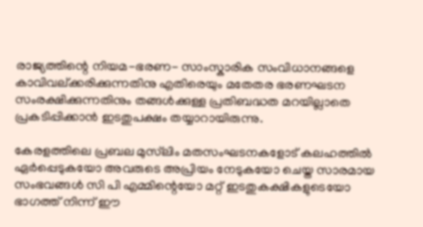രാജ്യത്തിന്റെ നിയമ-ഭരണ- സാംസ്കാരിക സംവിധാനങ്ങളെ കാവിവല്ക്കരിക്കുന്നതിനു എതിരെയും മതേതര ഭരണഘടന സംരക്ഷിക്കുന്നതിനും തങ്ങൾക്കുള്ള പ്രതിബദ്ധത മറയില്ലാതെ പ്രകടിപ്പിക്കാൻ ഇടതുപക്ഷം തയ്യാറായിരുന്നു.

കേരളത്തിലെ പ്രബല മുസ്‍ലിം മതസംഘടനകളോട് കലഹത്തിൽ ഏർപ്പെടുകയോ അവരുടെ അപ്രിയം നേടുകയോ ചെയ്ത സാരമായ സംഭവങ്ങൾ സി പി എമ്മിന്റെയോ മറ്റ് ഇടതുകക്ഷികളുടെയോ ഭാഗത്ത് നിന്ന് ഈ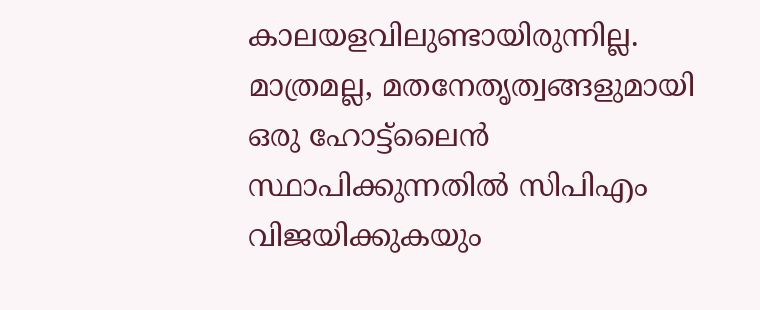കാലയളവിലുണ്ടായിരുന്നില്ല. മാത്രമല്ല, മതനേതൃത്വങ്ങളുമായി ഒരു ഹോട്ട്ലൈൻ സ്ഥാപിക്കുന്നതിൽ സിപിഎം വിജയിക്കുകയും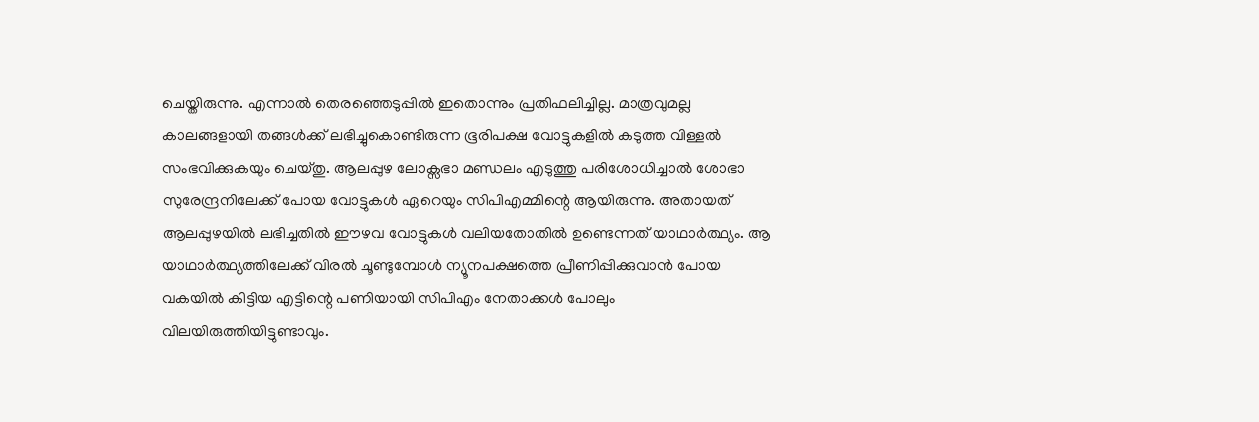ചെയ്തിരുന്നു. എന്നാൽ തെരഞ്ഞെടുപ്പിൽ ഇതൊന്നും പ്രതിഫലിച്ചില്ല. മാത്രവുമല്ല കാലങ്ങളായി തങ്ങൾക്ക് ലഭിച്ചുകൊണ്ടിരുന്ന ഭൂരിപക്ഷ വോട്ടുകളിൽ കടുത്ത വിള്ളൽ സംഭവിക്കുകയും ചെയ്തു. ആലപ്പുഴ ലോക്സഭാ മണ്ഡലം എടുത്തു പരിശോധിച്ചാൽ ശോഭാ സുരേന്ദ്രനിലേക്ക് പോയ വോട്ടുകൾ ഏറെയും സിപിഎമ്മിന്റെ ആയിരുന്നു. അതായത് ആലപ്പുഴയിൽ ലഭിച്ചതിൽ ഈഴവ വോട്ടുകൾ വലിയതോതിൽ ഉണ്ടെന്നത് യാഥാർത്ഥ്യം. ആ യാഥാർത്ഥ്യത്തിലേക്ക് വിരൽ ചൂണ്ടുമ്പോൾ ന്യൂനപക്ഷത്തെ പ്രീണിപ്പിക്കുവാൻ പോയ വകയിൽ കിട്ടിയ എട്ടിന്റെ പണിയായി സിപിഎം നേതാക്കൾ പോലും വിലയിരുത്തിയിട്ടുണ്ടാവും.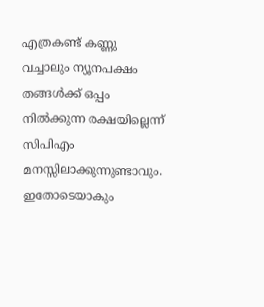എത്രകണ്ട് കണ്ണു വച്ചാലും ന്യൂനപക്ഷം തങ്ങൾക്ക് ഒപ്പം നിൽക്കുന്ന രക്ഷയില്ലെന്ന് സിപിഎം മനസ്സിലാക്കുന്നുണ്ടാവും. ഇതോടെയാകും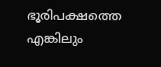ഭൂരിപക്ഷത്തെ എങ്കിലും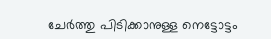ചേർത്തു പിടിക്കാനുള്ള നെട്ടോട്ടം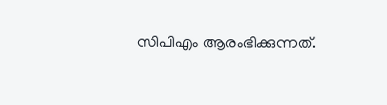സിപിഎം ആരംഭിക്കുന്നത്.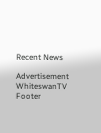Recent News

Advertisement
WhiteswanTV Footer